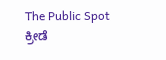The Public Spot
ಕ್ರೀಡೆ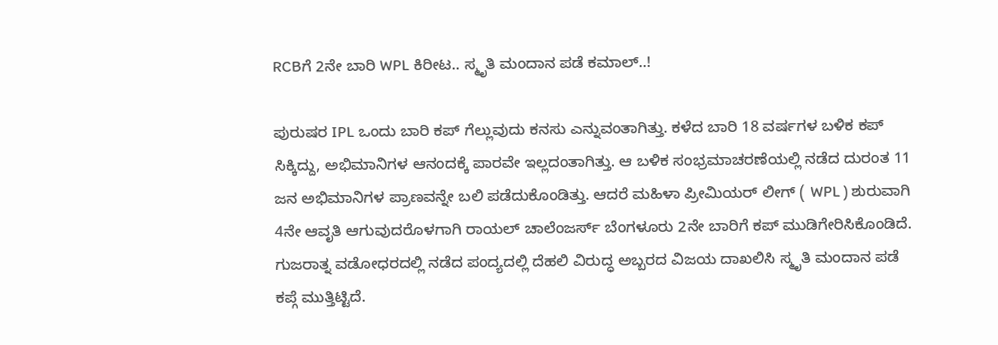RCBಗೆ 2ನೇ ಬಾರಿ WPL ಕಿರೀಟ.. ಸ್ಮೃತಿ ಮಂದಾನ ಪಡೆ ಕಮಾಲ್..!

ಪುರುಷರ IPL ಒಂದು ಬಾರಿ ಕಪ್ ಗೆಲ್ಲುವುದು ಕನಸು ಎನ್ನುವಂತಾಗಿತ್ತು. ಕಳೆದ ಬಾರಿ 18 ವರ್ಷಗಳ ಬಳಿಕ ಕಪ್ ಸಿಕ್ಕಿದ್ದು, ಅಭಿಮಾನಿಗಳ ಆನಂದಕ್ಕೆ ಪಾರವೇ ಇಲ್ಲದಂತಾಗಿತ್ತು. ಆ ಬಳಿಕ ಸಂಭ್ರಮಾಚರಣೆಯಲ್ಲಿ ನಡೆದ ದುರಂತ 11 ಜನ ಅಭಿಮಾನಿಗಳ ಪ್ರಾಣವನ್ನೇ ಬಲಿ ಪಡೆದುಕೊಂಡಿತ್ತು. ಆದರೆ ಮಹಿಳಾ ಪ್ರೀಮಿಯರ್ ಲೀಗ್ ( WPL ) ಶುರುವಾಗಿ 4ನೇ ಆವೃತಿ ಆಗುವುದರೊಳಗಾಗಿ ರಾಯಲ್ ಚಾಲೆಂಜರ್ಸ್ ಬೆಂಗಳೂರು 2ನೇ ಬಾರಿಗೆ ಕಪ್ ಮುಡಿಗೇರಿಸಿಕೊಂಡಿದೆ. ಗುಜರಾತ್ನ ವಡೋಧರದಲ್ಲಿ ನಡೆದ ಪಂದ್ಯದಲ್ಲಿ ದೆಹಲಿ ವಿರುದ್ಧ ಅಬ್ಬರದ ವಿಜಯ ದಾಖಲಿಸಿ ಸ್ಮೃತಿ ಮಂದಾನ ಪಡೆ ಕಪ್ಗೆ ಮುತ್ತಿಟ್ಟಿದೆ.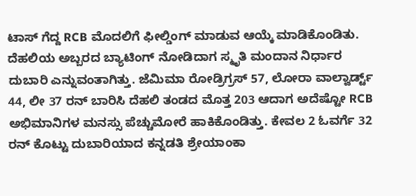ಟಾಸ್ ಗೆದ್ದ RCB ಮೊದಲಿಗೆ ಫೀಲ್ಡಿಂಗ್ ಮಾಡುವ ಆಯ್ಕೆ ಮಾಡಿಕೊಂಡಿತು. ದೆಹಲಿಯ ಅಬ್ಬರದ ಬ್ಯಾಟಿಂಗ್ ನೋಡಿದಾಗ ಸ್ಮೃತಿ ಮಂದಾನ ನಿರ್ಧಾರ ದುಬಾರಿ ಎನ್ನುವಂತಾಗಿತ್ತು. ಜೆಮಿಮಾ ರೋಡ್ರಿಗ್ರಸ್ 57, ಲೋರಾ ವಾಲ್ವಾರ್ಡ್ಟ್ 44, ಲೀ 37 ರನ್ ಬಾರಿಸಿ ದೆಹಲಿ ತಂಡದ ಮೊತ್ತ 203 ಆದಾಗ ಅದೆಷ್ಟೋ RCB ಅಭಿಮಾನಿಗಳ ಮನಸ್ಸು ಪೆಚ್ಚುಮೋರೆ ಹಾಕಿಕೊಂಡಿತ್ತು. ಕೇವಲ 2 ಓವರ್ಗೆ 32 ರನ್ ಕೊಟ್ಟು ದುಬಾರಿಯಾದ ಕನ್ನಡತಿ ಶ್ರೇಯಾಂಕಾ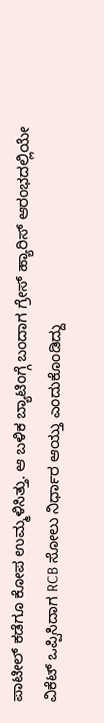ಪಾಟೀಲ್ ಕಡೆಗೂ ಕೋಪ ಉಮ್ಮಳಿಸಿತ್ತು. ಆ ಬಳಿಕ ಬ್ಯಾಟಿಂಗ್ಗೆ ಬಂದಾಗ ಗ್ರೇಸ್ ಹ್ಯಾರಿಸ್ ಆರಂಭದಲ್ಲಿಯೇ ವಿಕೆಟ್ ಒಪ್ಪಿಸಿದಾಗ RCB ಸೋಲು ನಿರ್ಧಾರ ಆಯ್ತು ಎಂದುಕೊಂಡಿದ್ದು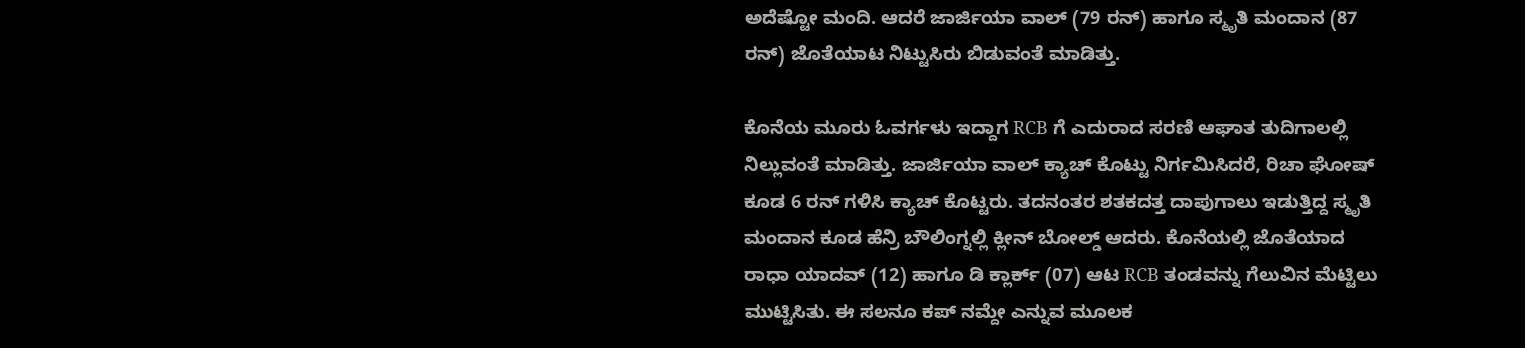ಅದೆಷ್ಟೋ ಮಂದಿ. ಆದರೆ ಜಾರ್ಜಿಯಾ ವಾಲ್ (79 ರನ್) ಹಾಗೂ ಸ್ಮೃತಿ ಮಂದಾನ (87 ರನ್) ಜೊತೆಯಾಟ ನಿಟ್ಟುಸಿರು ಬಿಡುವಂತೆ ಮಾಡಿತ್ತು.

ಕೊನೆಯ ಮೂರು ಓವರ್ಗಳು ಇದ್ದಾಗ RCB ಗೆ ಎದುರಾದ ಸರಣಿ ಆಘಾತ ತುದಿಗಾಲಲ್ಲಿ ನಿಲ್ಲುವಂತೆ ಮಾಡಿತ್ತು. ಜಾರ್ಜಿಯಾ ವಾಲ್ ಕ್ಯಾಚ್ ಕೊಟ್ಟು ನಿರ್ಗಮಿಸಿದರೆ, ರಿಚಾ ಘೋಷ್ ಕೂಡ 6 ರನ್ ಗಳಿಸಿ ಕ್ಯಾಚ್ ಕೊಟ್ಟರು. ತದನಂತರ ಶತಕದತ್ತ ದಾಪುಗಾಲು ಇಡುತ್ತಿದ್ದ ಸ್ಮೃತಿ ಮಂದಾನ ಕೂಡ ಹೆನ್ರಿ ಬೌಲಿಂಗ್ನಲ್ಲಿ ಕ್ಲೀನ್ ಬೋಲ್ಡ್ ಆದರು. ಕೊನೆಯಲ್ಲಿ ಜೊತೆಯಾದ ರಾಧಾ ಯಾದವ್ (12) ಹಾಗೂ ಡಿ ಕ್ಲಾರ್ಕ್ (07) ಆಟ RCB ತಂಡವನ್ನು ಗೆಲುವಿನ ಮೆಟ್ಟಿಲು ಮುಟ್ಟಿಸಿತು. ಈ ಸಲನೂ ಕಪ್ ನಮ್ದೇ ಎನ್ನುವ ಮೂಲಕ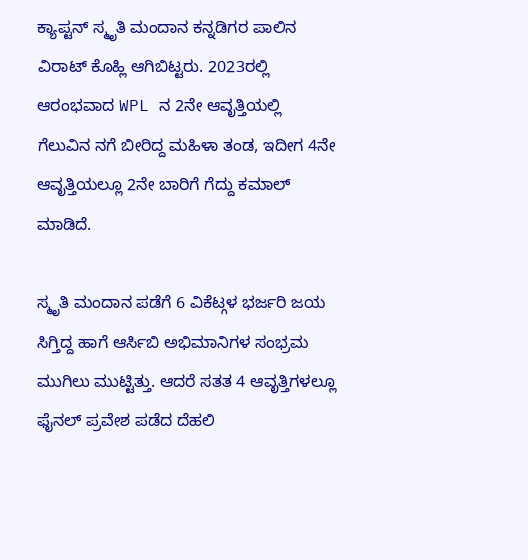ಕ್ಯಾಪ್ಟನ್ ಸ್ಮೃತಿ ಮಂದಾನ ಕನ್ನಡಿಗರ ಪಾಲಿನ ವಿರಾಟ್ ಕೊಹ್ಲಿ ಆಗಿಬಿಟ್ಟರು. 2023ರಲ್ಲಿ ಆರಂಭವಾದ WPL ನ 2ನೇ ಆವೃತ್ತಿಯಲ್ಲಿ ಗೆಲುವಿನ ನಗೆ ಬೀರಿದ್ದ ಮಹಿಳಾ ತಂಡ, ಇದೀಗ 4ನೇ ಆವೃತ್ತಿಯಲ್ಲೂ 2ನೇ ಬಾರಿಗೆ ಗೆದ್ದು ಕಮಾಲ್ ಮಾಡಿದೆ.

ಸ್ಮೃತಿ ಮಂದಾನ ಪಡೆಗೆ 6 ವಿಕೆಟ್ಗಳ ಭರ್ಜರಿ ಜಯ ಸಿಗ್ತಿದ್ದ ಹಾಗೆ ಆರ್ಸಿಬಿ ಅಭಿಮಾನಿಗಳ ಸಂಭ್ರಮ ಮುಗಿಲು ಮುಟ್ಟಿತ್ತು. ಆದರೆ ಸತತ 4 ಆವೃತ್ತಿಗಳಲ್ಲೂ ಫೈನಲ್‌ ಪ್ರವೇಶ ಪಡೆದ ದೆಹಲಿ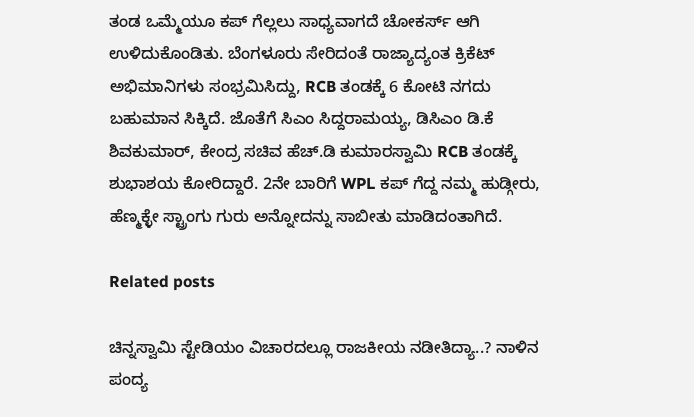ತಂಡ ಒಮ್ಮೆಯೂ ಕಪ್ ಗೆಲ್ಲಲು ಸಾಧ್ಯವಾಗದೆ ಚೋಕರ್ಸ್ ಆಗಿ ಉಳಿದುಕೊಂಡಿತು. ಬೆಂಗಳೂರು ಸೇರಿದಂತೆ ರಾಜ್ಯಾದ್ಯಂತ ಕ್ರಿಕೆಟ್ ಅಭಿಮಾನಿಗಳು ಸಂಭ್ರಮಿಸಿದ್ದು, RCB ತಂಡಕ್ಕೆ 6 ಕೋಟಿ ನಗದು ಬಹುಮಾನ ಸಿಕ್ಕಿದೆ. ಜೊತೆಗೆ ಸಿಎಂ ಸಿದ್ದರಾಮಯ್ಯ, ಡಿಸಿಎಂ ಡಿ.ಕೆ ಶಿವಕುಮಾರ್, ಕೇಂದ್ರ ಸಚಿವ ಹೆಚ್.ಡಿ ಕುಮಾರಸ್ವಾಮಿ RCB ತಂಡಕ್ಕೆ ಶುಭಾಶಯ ಕೋರಿದ್ದಾರೆ. 2ನೇ ಬಾರಿಗೆ WPL ಕಪ್ ಗೆದ್ದ ನಮ್ಮ ಹುಡ್ಗೀರು, ಹೆಣ್ಮಕ್ಳೇ ಸ್ಟ್ರಾಂಗು ಗುರು ಅನ್ನೋದನ್ನು ಸಾಬೀತು ಮಾಡಿದಂತಾಗಿದೆ.

Related posts

ಚಿನ್ನಸ್ವಾಮಿ ಸ್ಟೇಡಿಯಂ ವಿಚಾರದಲ್ಲೂ ರಾಜಕೀಯ ನಡೀತಿದ್ಯಾ..? ನಾಳಿನ ಪಂದ್ಯ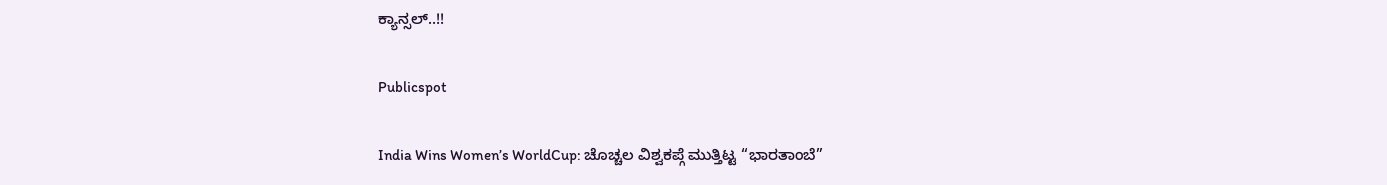ಕ್ಯಾನ್ಸಲ್..!!

Publicspot

India Wins Women’s WorldCup: ಚೊಚ್ಚಲ ವಿಶ್ವಕಪ್ಗೆ ಮುತ್ತಿಟ್ಟ “ಭಾರತಾಂಬೆ”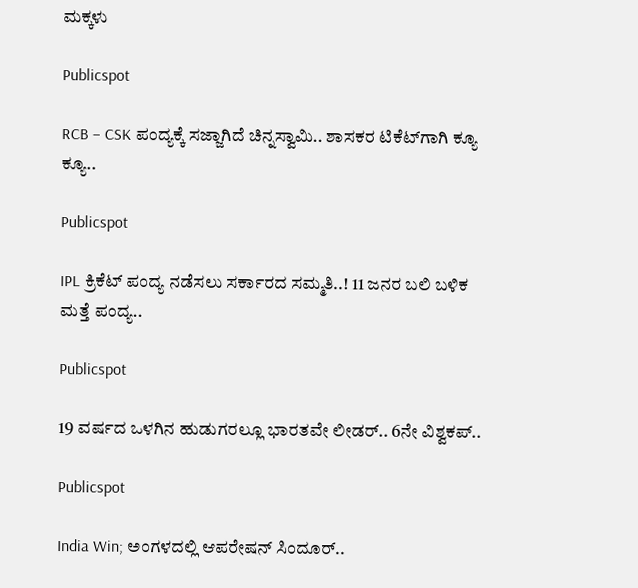ಮಕ್ಕಳು

Publicspot

RCB – CSK ಪಂದ್ಯಕ್ಕೆ ಸಜ್ಜಾಗಿದೆ ಚಿನ್ನಸ್ವಾಮಿ.. ಶಾಸಕರ ಟಿಕೆಟ್‌ಗಾಗಿ ಕ್ಯೂ ಕ್ಯೂ..

Publicspot

IPL ಕ್ರಿಕೆಟ್‌ ಪಂದ್ಯ ನಡೆಸಲು ಸರ್ಕಾರದ ಸಮ್ಮತಿ..! 11 ಜನರ ಬಲಿ ಬಳಿಕ ಮತ್ತೆ ಪಂದ್ಯ..

Publicspot

19 ವರ್ಷದ ಒಳಗಿನ ಹುಡುಗರಲ್ಲೂ ಭಾರತವೇ ಲೀಡರ್‌.. 6ನೇ ವಿಶ್ವಕಪ್‌..

Publicspot

India Win; ಅಂಗಳದಲ್ಲಿ ಆಪರೇಷನ್ ಸಿಂದೂರ್..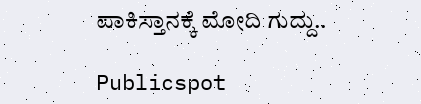ಪಾಕಿಸ್ತಾನಕ್ಕೆ ಮೋದಿ ಗುದ್ದು..

Publicspot